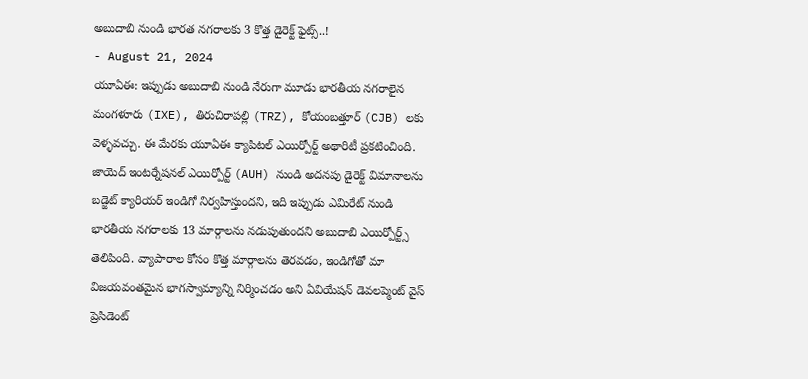అబుదాబి నుండి భారత నగరాలకు 3 కొత్త డైరెక్ట్ ఫైట్స్..!
- August 21, 2024
యూఏఈ: ఇప్పుడు అబుదాబి నుండి నేరుగా మూడు భారతీయ నగరాలైన మంగళూరు (IXE), తిరుచిరాపల్లి (TRZ), కోయంబత్తూర్ (CJB) లకు వెళ్ళవచ్చు. ఈ మేరకు యూఏఈ క్యాపిటల్ ఎయిర్పోర్ట్ అథారిటీ ప్రకటించింది. జాయెద్ ఇంటర్నేషనల్ ఎయిర్పోర్ట్ (AUH) నుండి అదనపు డైరెక్ట్ విమానాలను బడ్జెట్ క్యారియర్ ఇండిగో నిర్వహిస్తుందని, ఇది ఇప్పుడు ఎమిరేట్ నుండి భారతీయ నగరాలకు 13 మార్గాలను నడుపుతుందని అబుదాబి ఎయిర్పోర్ట్స్ తెలిపింది. వ్యాపారాల కోసం కొత్త మార్గాలను తెరవడం, ఇండిగోతో మా విజయవంతమైన భాగస్వామ్యాన్ని నిర్మించడం అని ఏవియేషన్ డెవలప్మెంట్ వైస్ ప్రెసిడెంట్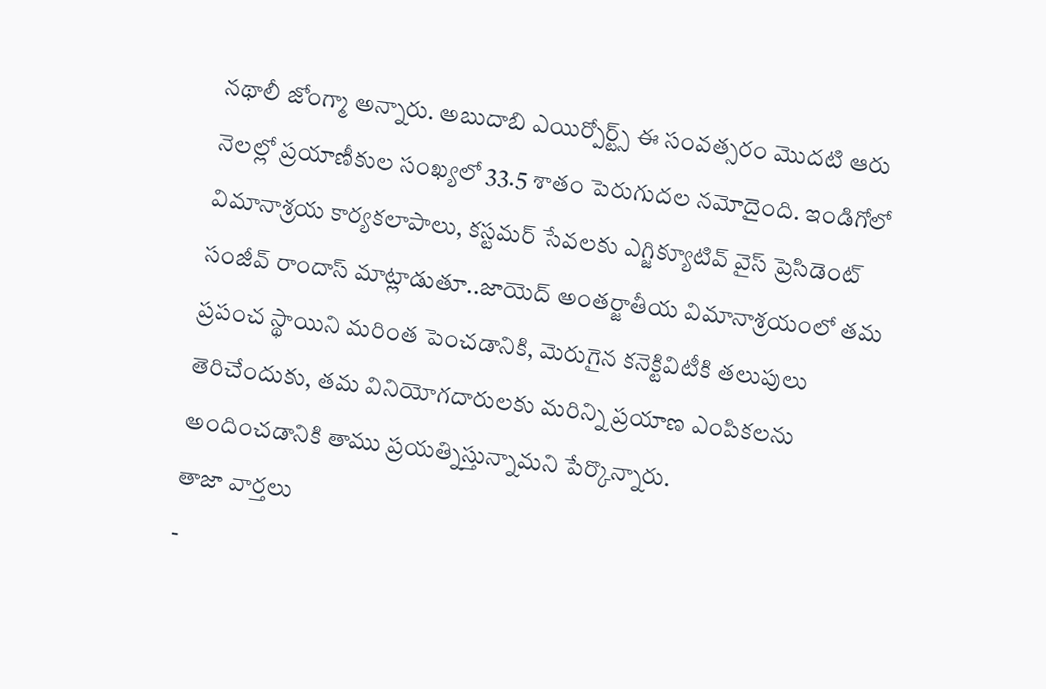నథాలీ జోంగ్మా అన్నారు. అబుదాబి ఎయిర్పోర్ట్స్ ఈ సంవత్సరం మొదటి ఆరు నెలల్లో ప్రయాణీకుల సంఖ్యలో 33.5 శాతం పెరుగుదల నమోదైంది. ఇండిగోలో విమానాశ్రయ కార్యకలాపాలు, కస్టమర్ సేవలకు ఎగ్జిక్యూటివ్ వైస్ ప్రెసిడెంట్ సంజీవ్ రాందాస్ మాట్లాడుతూ..జాయెద్ అంతర్జాతీయ విమానాశ్రయంలో తమ ప్రపంచ స్థాయిని మరింత పెంచడానికి, మెరుగైన కనెక్టివిటీకి తలుపులు తెరిచేందుకు, తమ వినియోగదారులకు మరిన్ని ప్రయాణ ఎంపికలను అందించడానికి తాము ప్రయత్నిస్తున్నామని పేర్కొన్నారు.
తాజా వార్తలు
-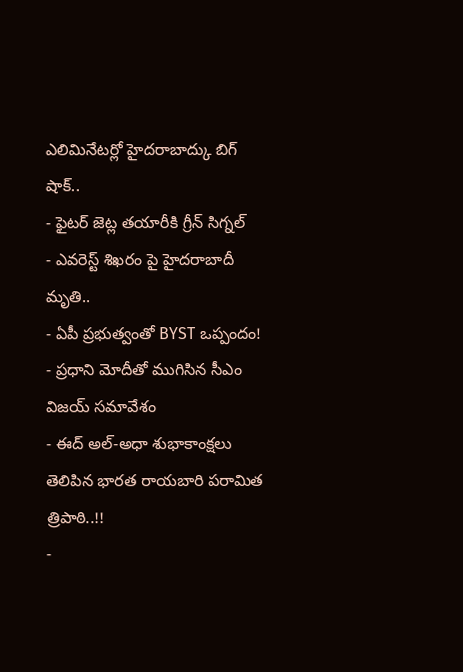ఎలిమినేటర్లో హైదరాబాద్కు బిగ్ షాక్..
- ఫైటర్ జెట్ల తయారీకి గ్రీన్ సిగ్నల్
- ఎవరెస్ట్ శిఖరం పై హైదరాబాదీ మృతి..
- ఏపీ ప్రభుత్వంతో BYST ఒప్పందం!
- ప్రధాని మోదీతో ముగిసిన సీఎం విజయ్ సమావేశం
- ఈద్ అల్-అధా శుభాకాంక్షలు తెలిపిన భారత రాయబారి పరామిత త్రిపాఠి..!!
-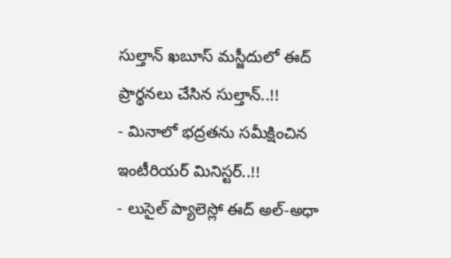సుల్తాన్ ఖబూస్ మస్జీదులో ఈద్ ప్రార్థనలు చేసిన సుల్తాన్..!!
- మినాలో భద్రతను సమీక్షించిన ఇంటీరియర్ మినిస్టర్..!!
- లుసైల్ ప్యాలెస్లో ఈద్ అల్-అధా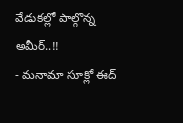వేడుకల్లో పాల్గొన్న అమీర్..!!
- మనామా సూక్లో ఈద్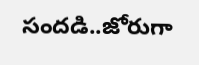సందడి..జోరుగా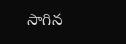సాగిన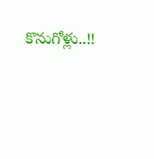కొనుగోళ్లు..!!